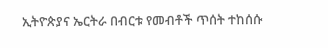ኢትዮጵያና ኤርትራ በብርቱ የመብቶች ጥሰት ተከሰሱ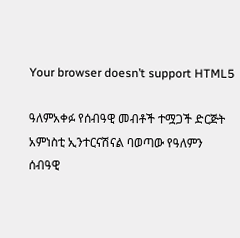Your browser doesn’t support HTML5

ዓለምአቀፉ የሰብዓዊ መብቶች ተሟጋች ድርጅት አምነስቲ ኢንተርናሽናል ባወጣው የዓለምን ሰብዓዊ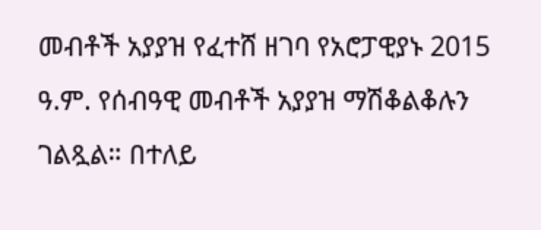መብቶች አያያዝ የፈተሸ ዘገባ የአሮፓዊያኑ 2015 ዓ.ም. የሰብዓዊ መብቶች አያያዝ ማሽቆልቆሉን ገልጿል። በተለይ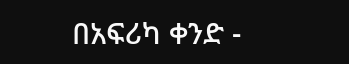በአፍሪካ ቀንድ -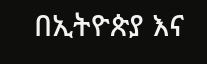በኢትዮጵያ እና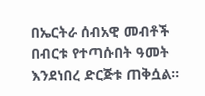በኤርትራ ሰብአዊ መብቶች በብርቱ የተጣሱበት ዓመት እንደነበረ ድርጅቱ ጠቅሷል።